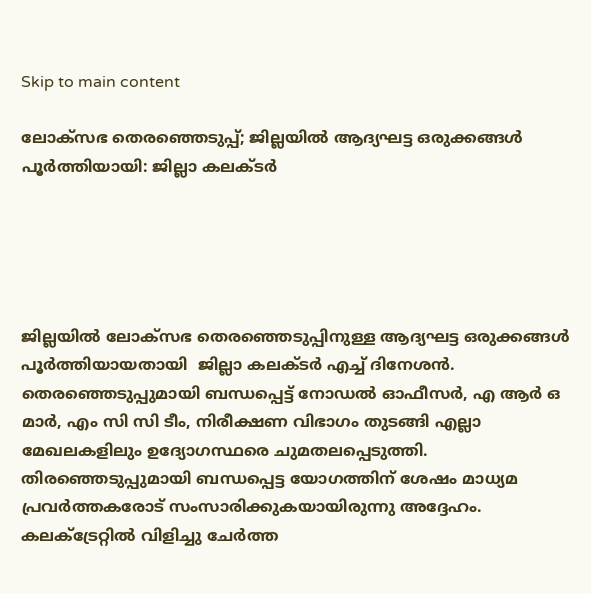Skip to main content

ലോക്‌സഭ തെരഞ്ഞെടുപ്പ്; ജില്ലയില്‍ ആദ്യഘട്ട ഒരുക്കങ്ങള്‍ പൂര്‍ത്തിയായി: ജില്ലാ കലക്ടര്‍





ജില്ലയില്‍ ലോക്‌സഭ തെരഞ്ഞെടുപ്പിനുള്ള ആദ്യഘട്ട ഒരുക്കങ്ങള്‍ പൂര്‍ത്തിയായതായി  ജില്ലാ കലക്ടര്‍ എച്ച് ദിനേശന്‍. തെരഞ്ഞെടുപ്പുമായി ബന്ധപ്പെട്ട് നോഡല്‍ ഓഫീസര്‍, എ ആര്‍ ഒ മാര്‍, എം സി സി ടീം, നിരീക്ഷണ വിഭാഗം തുടങ്ങി എല്ലാ മേഖലകളിലും ഉദ്യോഗസ്ഥരെ ചുമതലപ്പെടുത്തി.  തിരഞ്ഞെടുപ്പുമായി ബന്ധപ്പെട്ട യോഗത്തിന് ശേഷം മാധ്യമ പ്രവര്‍ത്തകരോട് സംസാരിക്കുകയായിരുന്നു അദ്ദേഹം. കലക്‌ട്രേറ്റില്‍ വിളിച്ചു ചേര്‍ത്ത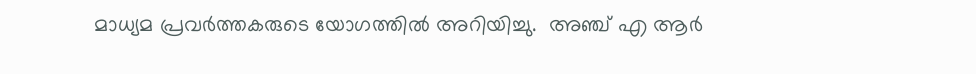മാധ്യമ പ്രവര്‍ത്തകരുടെ യോഗത്തില്‍ അറിയിച്ചു.  അഞ്ച് എ ആര്‍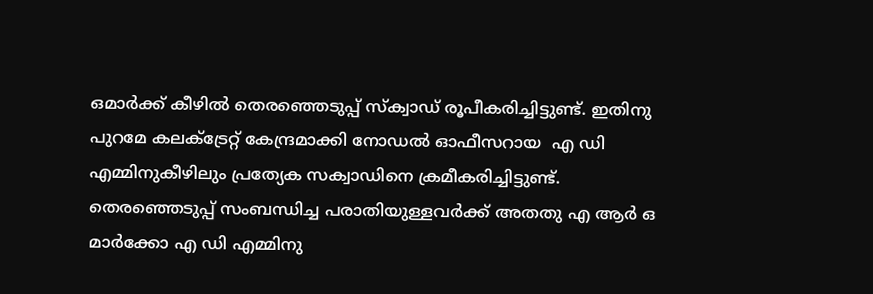ഒമാര്‍ക്ക് കീഴില്‍ തെരഞ്ഞെടുപ്പ് സ്ക്വാഡ് രൂപീകരിച്ചിട്ടുണ്ട്. ഇതിനു പുറമേ കലക്ട്രേറ്റ് കേന്ദ്രമാക്കി നോഡല്‍ ഓഫീസറായ  എ ഡി എമ്മിനുകീഴിലും പ്രത്യേക സക്വാഡിനെ ക്രമീകരിച്ചിട്ടുണ്ട്. തെരഞ്ഞെടുപ്പ് സംബന്ധിച്ച പരാതിയുള്ളവര്‍ക്ക് അതതു എ ആര്‍ ഒ മാര്‍ക്കോ എ ഡി എമ്മിനു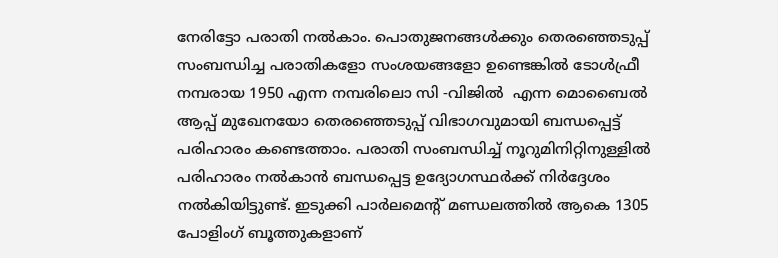നേരിട്ടോ പരാതി നല്‍കാം. പൊതുജനങ്ങള്‍ക്കും തെരഞ്ഞെടുപ്പ് സംബന്ധിച്ച പരാതികളോ സംശയങ്ങളോ ഉണ്ടെങ്കില്‍ ടോള്‍ഫ്രീ നമ്പരായ 1950 എന്ന നമ്പരിലൊ സി -വിജില്‍  എന്ന മൊബൈല്‍ ആപ്പ് മുഖേനയോ തെരഞ്ഞെടുപ്പ് വിഭാഗവുമായി ബന്ധപ്പെട്ട് പരിഹാരം കണ്ടെത്താം. പരാതി സംബന്ധിച്ച് നൂറുമിനിറ്റിനുള്ളില്‍ പരിഹാരം നല്‍കാന്‍ ബന്ധപ്പെട്ട ഉദ്യോഗസ്ഥര്‍ക്ക് നിര്‍ദ്ദേശം നല്‍കിയിട്ടുണ്ട്. ഇടുക്കി പാര്‍ലമെന്റ് മണ്ഡലത്തില്‍ ആകെ 1305 പോളിംഗ് ബൂത്തുകളാണ്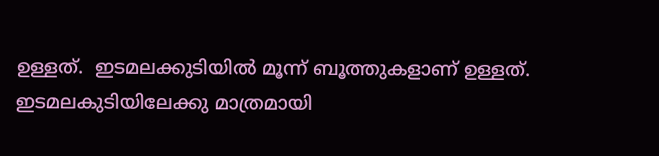ഉള്ളത്.  ഇടമലക്കുടിയില്‍ മൂന്ന് ബൂത്തുകളാണ് ഉള്ളത്. ഇടമലകുടിയിലേക്കു മാത്രമായി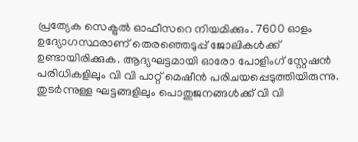പ്രത്യേക സെക്ട്രല്‍ ഓഫീസറെ നിയമിക്കും. 7600 ഓളം ഉദ്യോഗസ്ഥരാണ് തെരഞ്ഞെടുപ്പ് ജോലികള്‍ക്ക് ഉണ്ടായിരിക്കുക. ആദ്യഘട്ടമായി ഓരോ പോളിംഗ് സ്റ്റേഷന്‍ പരിധികളിലും വി വി പാറ്റ് മെഷീന്‍ പരിചയപ്പെടുത്തിയിരുന്നു. തുടര്‍ന്നുള്ള ഘട്ടങ്ങളിലും പൊതുജനങ്ങള്‍ക്ക് വി വി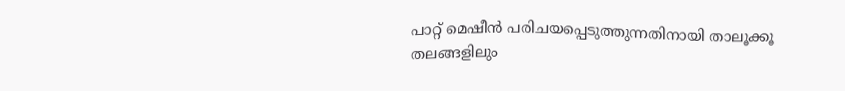പാറ്റ് മെഷീന്‍ പരിചയപ്പെടുത്തുന്നതിനായി താലൂക്കൂ തലങ്ങളിലും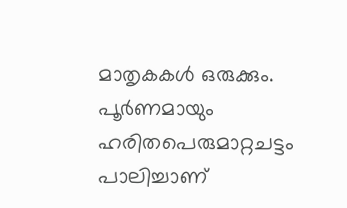മാതൃകകള്‍ ഒരുക്കും. പൂര്‍ണമായും ഹരിതപെരുമാറ്റചട്ടം പാലിച്ചാണ്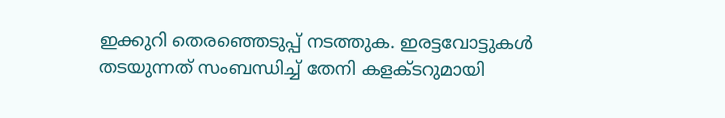ഇക്കുറി തെരഞ്ഞെടുപ്പ് നടത്തുക. ഇരട്ടവോട്ടുകള്‍ തടയുന്നത് സംബന്ധിച്ച് തേനി കളക്ടറുമായി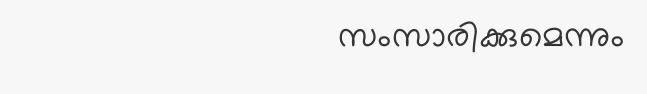സംസാരിക്കുമെന്നും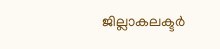ജില്ലാകലക്ടര്‍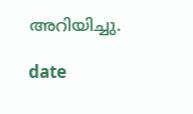അറിയിച്ചു.

date